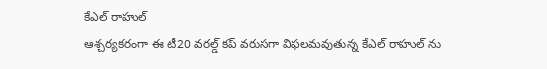కేఎల్ రాహుల్
ఆశ్చర్యకరంగా ఈ టీ20 వరల్డ్ కప్ వరుసగా విఫలమవుతున్న కేఎల్ రాహుల్ ను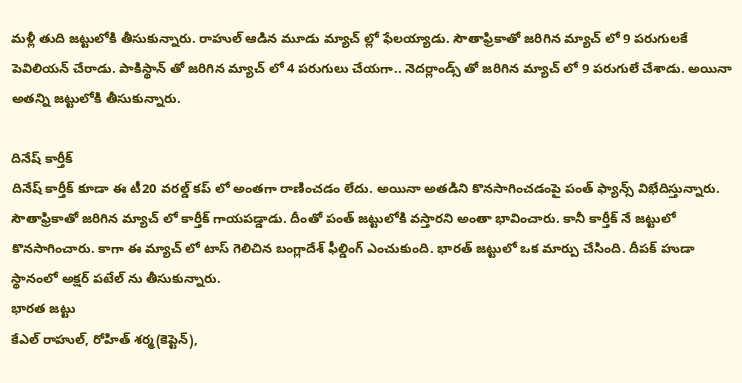మళ్లీ తుది జట్టులోకి తీసుకున్నారు. రాహుల్ ఆడిన మూడు మ్యాచ్ ల్లో ఫేలయ్యాడు. సౌతాఫ్రికాతో జరిగిన మ్యాచ్ లో 9 పరుగులకే పెవిలియన్ చేరాడు. పాకిస్థాన్ తో జరిగిన మ్యాచ్ లో 4 పరుగులు చేయగా.. నెదర్లాండ్స్ తో జరిగిన మ్యాచ్ లో 9 పరుగులే చేశాడు. అయినా అతన్ని జట్టులోకి తీసుకున్నారు.

దినేష్ కార్తీక్
దినేష్ కార్తీక్ కూడా ఈ టీ20 వరల్డ్ కప్ లో అంతగా రాణించడం లేదు. అయినా అతడిని కొనసాగించడంపై పంత్ ఫ్యాన్స్ విభేదిస్తున్నారు. సౌతాఫ్రికాతో జరిగిన మ్యాచ్ లో కార్తీక్ గాయపడ్డాడు. దీంతో పంత్ జట్టులోకి వస్తారని అంతా భావించారు. కానీ కార్తీక్ నే జట్టులో కొనసాగించారు. కాగా ఈ మ్యాచ్ లో టాస్ గెలిచిన బంగ్లాదేశ్ ఫీల్డింగ్ ఎంచుకుంది. భారత్ జట్టులో ఒక మార్పు చేసింది. దీపక్ హుడా స్థానంలో అక్షర్ పటేల్ ను తీసుకున్నారు.
భారత జట్టు
కేఎల్ రాహుల్, రోహిత్ శర్మ(కెప్టెన్),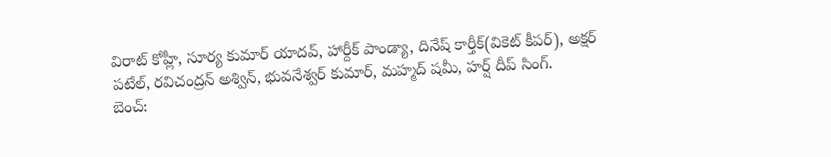విరాట్ కోహ్లీ, సూర్య కుమార్ యాదవ్, హార్దీక్ పాండ్యా, దినేష్ కార్తీక్(వికెట్ కీపర్), అక్షర్ పటేల్, రవిచంద్రన్ అశ్విన్, భువనేశ్వర్ కుమార్, మహ్మద్ షమీ, హర్ష్ దీప్ సింగ్.
బెంచ్: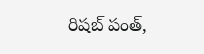రిషబ్ పంత్,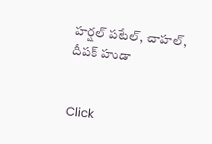హర్షల్ పటేల్, చాహల్, దీపక్ హుడా


Click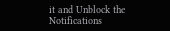it and Unblock the Notifications